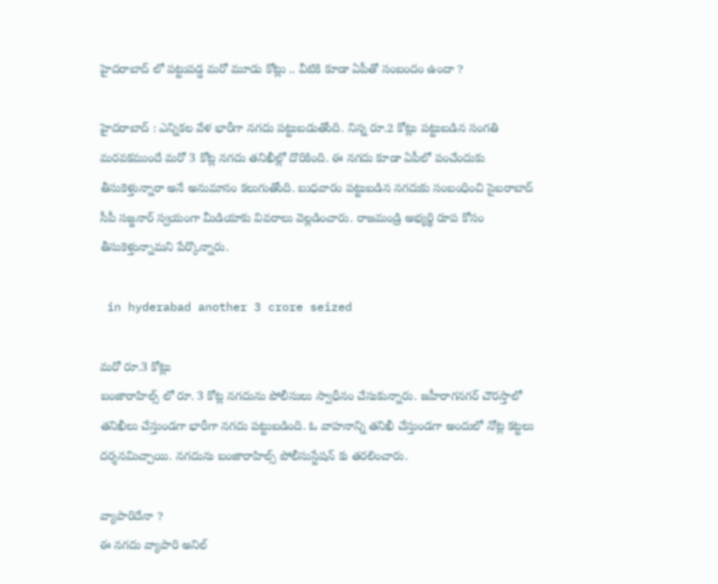హైదరాబాద్ లో పట్టుపడ్డ మరో మూడు కోట్లు .. వీటికి కూడా ఏపీతో సంబందం ఉందా ?

హైదరాబాద్ : ఎన్నికల వేళ భారీగా నగదు పట్టుబడుతోంది. నిన్న రూ.2 కోట్లు పట్టుబడిన సంగతి మరవకముందే మరో 3 కోట్ల నగదు తనిఖీల్లో దొరికింది. ఈ నగదు కూడా ఏపీలో పంచేందుకు తీసుకెళ్తున్నారా అనే అనుమానం కలుగుతోంది. బుధవారం పట్టుబడిన నగదుకు సంబంధించి సైబరాబాద్ సీపీ సజ్జనార్ స్వయంగా మీడియాకు వివరాలు వెల్లడించారు. రాజమండ్రి అభ్యర్థి రూప కోసం తీసుకెళ్తున్నామని పేర్కొన్నారు.

 in hyderabad another 3 crore seized

మరో రూ.3 కోట్లు
బంజారాహిల్స్ లో రూ. 3 కోట్ల నగదును పోలీసులు స్వాధీనం చేసుకున్నారు. జహీరాగనగర్ చౌరస్తాలో తనిఖీలు చేస్తుండగా భారీగా నగదు పట్టుబడింది. ఓ వాహనాన్ని తనిఖీ చేస్తుండగా అందులో నోట్ల కట్టలు దర్శనమిచ్చాయి. నగదును బంజారాహిల్స్ పోలీసుస్టేషన్ కు తరలించారు.

వ్యాపారిదేనా ?
ఈ నగదు వ్యాపారి అనిల్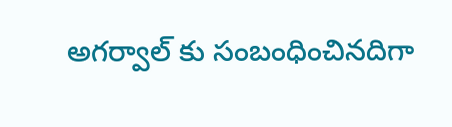అగర్వాల్ కు సంబంధించినదిగా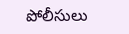పోలీసులు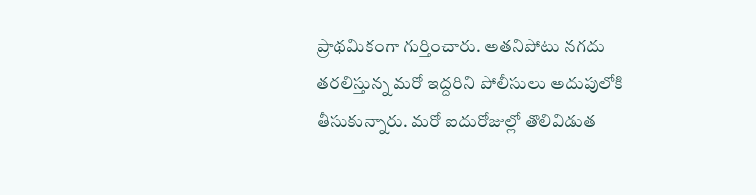ప్రాథమికంగా గుర్తించారు. అతనిపోటు నగదు తరలిస్తున్న మరో ఇద్దరిని పోలీసులు అదుపులోకి తీసుకున్నారు. మరో ఐదురోజుల్లో తొలివిడుత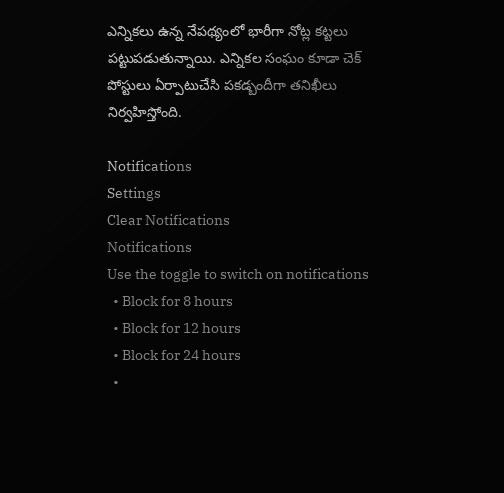ఎన్నికలు ఉన్న నేపథ్యంలో భారీగా నోట్ల కట్టలు పట్టుపడుతున్నాయి. ఎన్నికల సంఘం కూడా చెక్ పోస్టులు ఏర్పాటుచేసి పకడ్బందీగా తనిఖీలు నిర్వహిస్తోంది.

Notifications
Settings
Clear Notifications
Notifications
Use the toggle to switch on notifications
  • Block for 8 hours
  • Block for 12 hours
  • Block for 24 hours
  •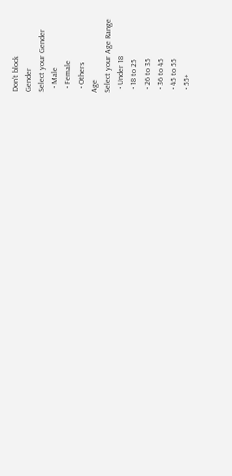Don't block
Gender
Select your Gender
  • Male
  • Female
  • Others
Age
Select your Age Range
  • Under 18
  • 18 to 25
  • 26 to 35
  • 36 to 45
  • 45 to 55
  • 55+